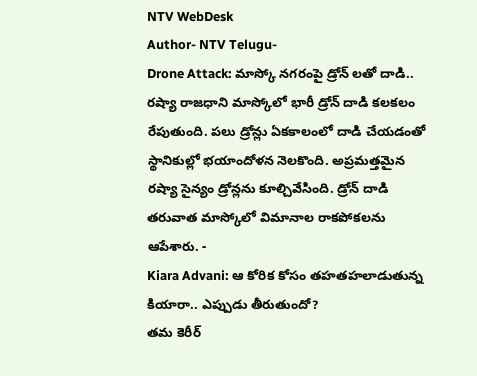NTV WebDesk
Author- NTV Telugu-
Drone Attack: మాస్కో నగరంపై డ్రోన్ లతో దాడి..
రష్యా రాజధాని మాస్కోలో భారీ డ్రోన్ దాడి కలకలం రేపుతుంది. పలు డ్రోన్లు ఏకకాలంలో దాడి చేయడంతో స్థానికుల్లో భయాందోళన నెలకొంది. అప్రమత్తమైన రష్యా సైన్యం డ్రోన్లను కూల్చివేసింది. డ్రోన్ దాడి తరువాత మాస్కోలో విమానాల రాకపోకలను ఆపేశారు. -
Kiara Advani: ఆ కోరిక కోసం తహతహలాడుతున్న కియారా.. ఎప్పుడు తీరుతుందో?
తమ కెరీర్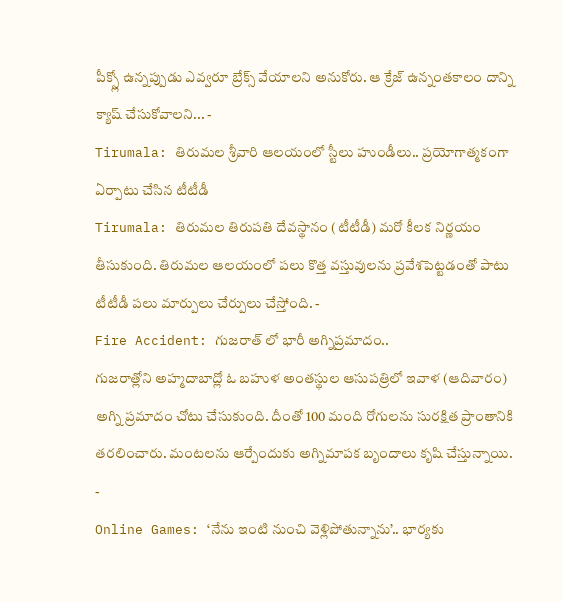పీక్స్లో ఉన్నప్పుడు ఎవ్వరూ బ్రేక్స్ వేయాలని అనుకోరు. ఆ క్రేజ్ ఉన్నంతకాలం దాన్ని క్యాష్ చేసుకోవాలని... -
Tirumala: తిరుమల శ్రీవారి ఆలయంలో స్టీలు హుండీలు.. ప్రయోగాత్మకంగా ఏర్పాటు చేసిన టీటీడీ
Tirumala: తిరుమల తిరుపతి దేవస్థానం (టీటీడీ) మరో కీలక నిర్ణయం తీసుకుంది. తిరుమల ఆలయంలో పలు కొత్త వస్తువులను ప్రవేశపెట్టడంతో పాటు టీటీడీ పలు మార్పులు చేర్పులు చేస్తోంది. -
Fire Accident: గుజరాత్ లో భారీ అగ్నిప్రమాదం..
గుజరాత్లోని అహ్మదాబాద్లో ఓ బహుళ అంతస్థుల ఆసుపత్రిలో ఇవాళ (ఆదివారం) అగ్ని ప్రమాదం చోటు చేసుకుంది. దీంతో 100 మంది రోగులను సురక్షిత ప్రాంతానికి తరలించారు. మంటలను ఆర్పేందుకు అగ్నిమాపక బృందాలు కృషి చేస్తున్నాయి. -
Online Games: ‘నేను ఇంటి నుంచి వెళ్లిపోతున్నాను’.. భార్యకు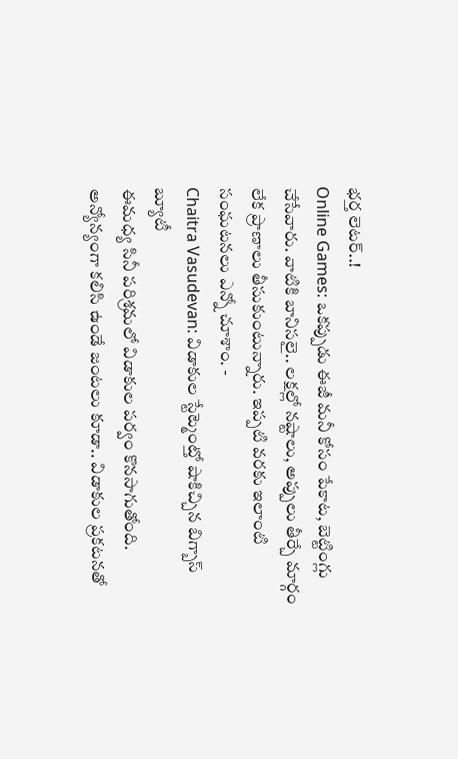భర్త లెటర్..!
Online Games: ఒకప్పుడు ఈజీ మనీ కోసం పేకాట, బెట్టింగ్లు చేసేవారు. వాటికి బానిసలై.. లక్షల్లో నష్టాలు, అప్పులు తీర్చే మార్గం లేక ప్రాణాలు తీసుకుంటున్నారు. ఇప్పటి వరకు ఇలాంటి సంఘటనలు ఎన్నో చూశాం. -
Chaitra Vasudevan: విడాకుల స్టేట్మెంట్తో షాకిచ్చిన బిగ్బాస్ బ్యూటీ
ఈమధ్య సినీ పరిశ్రమలో విడాకుల పర్వం కొనసాగుతోంది. అన్యోన్యంగా కలిసి ఉండే జంటలు కూడా.. విడాకుల ప్రకటనతో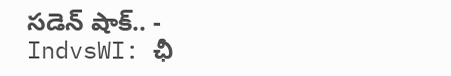సడెన్ షాక్.. -
IndvsWI: ఛీ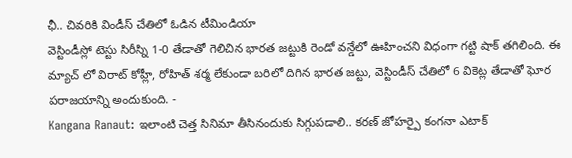ఛీ.. చివరికి విండీస్ చేతిలో ఓడిన టీమిండియా
వెస్టిండీస్లో టెస్టు సిరీస్ని 1-0 తేడాతో గెలిచిన భారత జట్టుకి రెండో వన్డేలో ఊహించని విధంగా గట్టి షాక్ తగిలింది. ఈ మ్యాచ్ లో విరాట్ కోహ్లీ, రోహిత్ శర్మ లేకుండా బరిలో దిగిన భారత జట్టు, వెస్టిండీస్ చేతిలో 6 వికెట్ల తేడాతో ఘోర పరాజయాన్ని అందుకుంది. -
Kangana Ranaut: ఇలాంటి చెత్త సినిమా తీసినందుకు సిగ్గుపడాలి.. కరణ్ జోహర్పై కంగనా ఎటాక్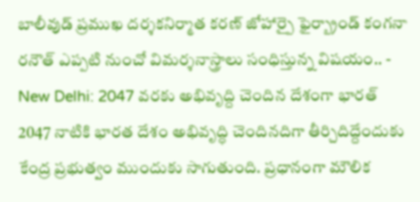బాలీవుడ్ ప్రముఖ దర్శకనిర్మాత కరణ్ జోహార్పై ఫైర్బ్రాండ్ కంగనా రనౌత్ ఎప్పటి నుంచో విమర్శనాస్త్రాలు సంధిస్తున్న విషయం.. -
New Delhi: 2047 వరకు అభివృద్ది చెందిన దేశంగా భారత్
2047 నాటికి భారత దేశం అభివృద్ధి చెందినదిగా తీర్చిదిద్దేందుకు కేంద్ర ప్రభుత్వం ముందుకు సాగుతుంది. ప్రధానంగా మౌలిక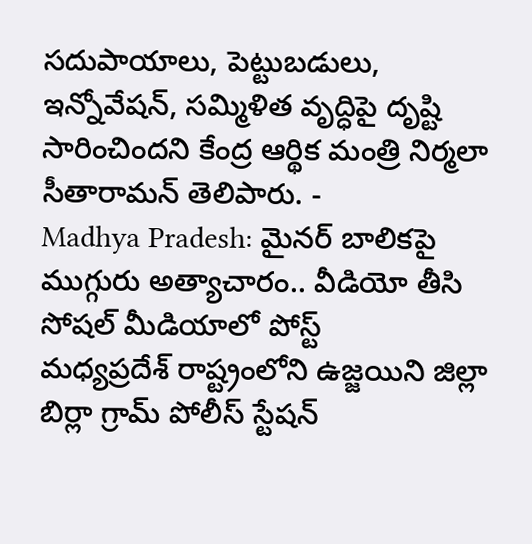సదుపాయాలు, పెట్టుబడులు, ఇన్నోవేషన్, సమ్మిళిత వృద్ధిపై దృష్టి సారించిందని కేంద్ర ఆర్థిక మంత్రి నిర్మలా సీతారామన్ తెలిపారు. -
Madhya Pradesh: మైనర్ బాలికపై ముగ్గురు అత్యాచారం.. వీడియో తీసి సోషల్ మీడియాలో పోస్ట్
మధ్యప్రదేశ్ రాష్ట్రంలోని ఉజ్జయిని జిల్లా బిర్లా గ్రామ్ పోలీస్ స్టేషన్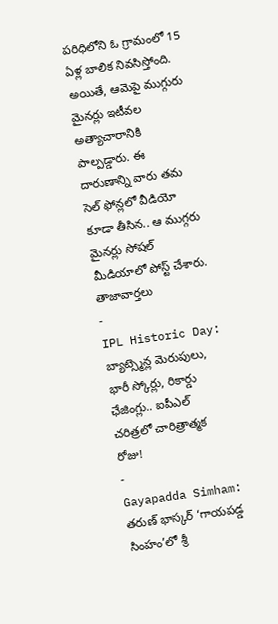పరిధిలోని ఓ గ్రామంలో 15 ఏళ్ల బాలిక నివసిస్తోంది. అయితే, ఆమెపై ముగ్గురు మైనర్లు ఇటీవల అత్యాచారానికి పాల్పడ్డారు. ఈ దారుణాన్ని వారు తమ సెల్ ఫోన్లలో వీడియో కూడా తీసిన.. ఆ ముగ్గరు మైనర్లు సోషల్ మీడియాలో పోస్ట్ చేశారు.
తాజావార్తలు
-
IPL Historic Day: బ్యాట్స్మెన్ల మెరుపులు, భారీ స్కోర్లు, రికార్డు ఛేజింగ్లు.. ఐపీఎల్ చరిత్రలో చారిత్రాత్మక రోజు!
-
Gayapadda Simham: తరుణ్ భాస్కర్ ‘గాయపడ్డ సింహం’లో శ్రీ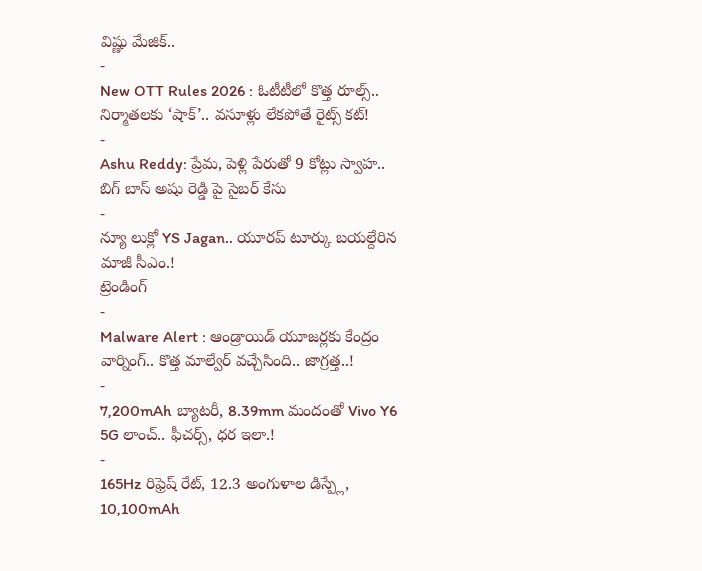విష్ణు మేజిక్..
-
New OTT Rules 2026 : ఓటీటీలో కొత్త రూల్స్.. నిర్మాతలకు ‘షాక్’.. వసూళ్లు లేకపోతే రైట్స్ కట్!
-
Ashu Reddy: ప్రేమ, పెళ్లి పేరుతో 9 కోట్లు స్వాహ.. బిగ్ బాస్ అషు రెడ్డి పై సైబర్ కేసు
-
న్యూ లుక్లో YS Jagan.. యూరప్ టూర్కు బయల్దేరిన మాజీ సీఎం.!
ట్రెండింగ్
-
Malware Alert : ఆండ్రాయిడ్ యూజర్లకు కేంద్రం వార్నింగ్.. కొత్త మాల్వేర్ వచ్చేసింది.. జాగ్రత్త..!
-
7,200mAh బ్యాటరీ, 8.39mm మందంతో Vivo Y6 5G లాంచ్.. ఫీచర్స్, ధర ఇలా.!
-
165Hz రిఫ్రెష్ రేట్, 12.3 అంగుళాల డిస్ప్లే, 10,100mAh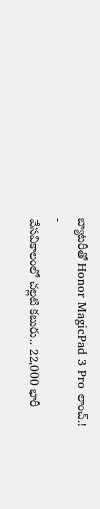బ్యాటరీతో Honor MagicPad 3 Pro లాంచ్.!
-
వేసవికాలంలో చల్లటి కబురు.. 22,000 భారీ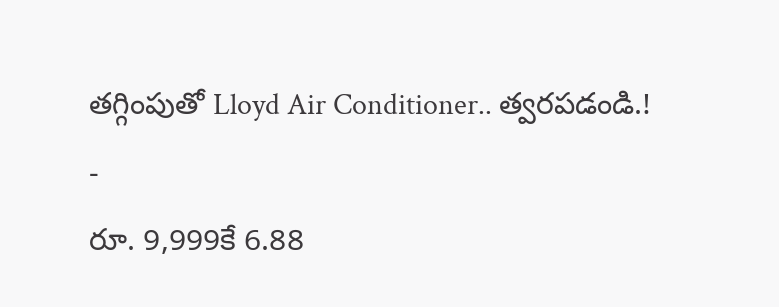తగ్గింపుతో Lloyd Air Conditioner.. త్వరపడండి.!
-
రూ. 9,999కే 6.88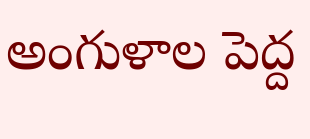అంగుళాల పెద్ద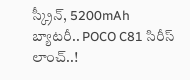స్క్రీన్, 5200mAh బ్యాటరీ.. POCO C81 సిరీస్ లాంచ్..!